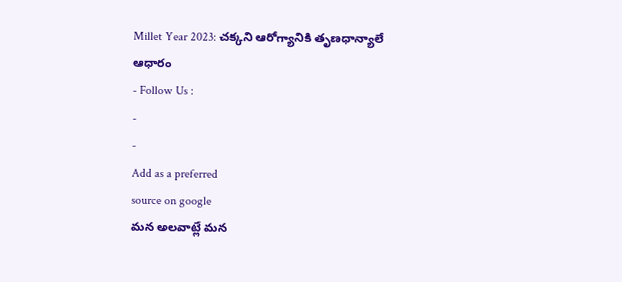Millet Year 2023: చక్కని ఆరోగ్యానికి తృణధాన్యాలే ఆధారం
- Follow Us :
-
-
Add as a preferred
source on google
మన అలవాట్లే మన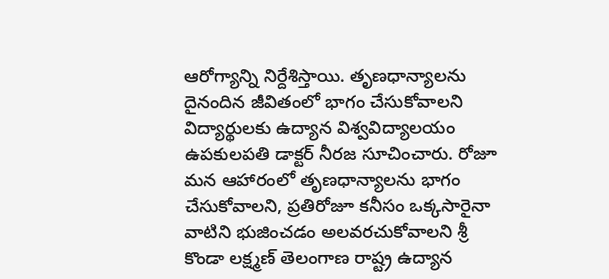ఆరోగ్యాన్ని నిర్దేశిస్తాయి. తృణధాన్యాలను దైనందిన జీవితంలో భాగం చేసుకోవాలని విద్యార్థులకు ఉద్యాన విశ్వవిద్యాలయం ఉపకులపతి డాక్టర్ నీరజ సూచించారు. రోజూ మన ఆహారంలో తృణధాన్యాలను భాగం చేసుకోవాలని, ప్రతిరోజూ కనీసం ఒక్కసారైనా వాటిని భుజించడం అలవరచుకోవాలని శ్రీ కొండా లక్ష్మణ్ తెలంగాణ రాష్ట్ర ఉద్యాన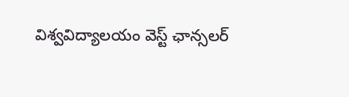విశ్వవిద్యాలయం వెస్ట్ ఛాన్సలర్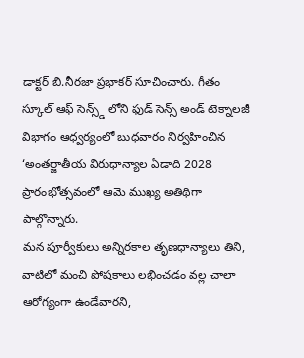డాక్టర్ బి.నీరజా ప్రభాకర్ సూచించారు. గీతం స్కూల్ ఆఫ్ సెన్స్డ్ లోని ఫుడ్ సెన్స్ అండ్ టెక్నాలజీ విభాగం ఆధ్వర్యంలో బుధవారం నిర్వహించిన ‘అంతర్జాతీయ విరుధాన్యాల ఏడాది 2028 ప్రారంభోత్సవంలో ఆమె ముఖ్య అతిథిగా పాల్గొన్నారు.
మన పూర్వీకులు అన్నిరకాల తృణధాన్యాలు తిని, వాటిలో మంచి పోషకాలు లభించడం వల్ల చాలా ఆరోగ్యంగా ఉండేవారని,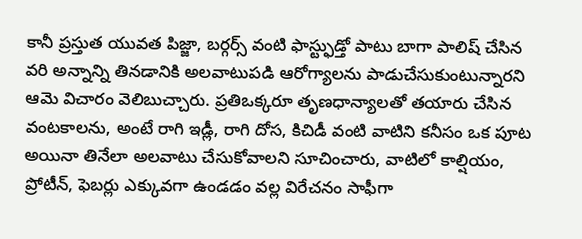కానీ ప్రస్తుత యువత పిజ్జా, బర్గర్స్ వంటి ఫాస్ట్ఫుడ్తో పాటు బాగా పాలిష్ చేసిన వరి అన్నాన్ని తినడానికి అలవాటుపడి ఆరోగ్యాలను పాడుచేసుకుంటున్నారని ఆమె విచారం వెలిబుచ్చారు. ప్రతిఒక్కరూ తృణధాన్యాలతో తయారు చేసిన వంటకాలను, అంటే రాగి ఇడ్లీ, రాగి దోస, కిచిడీ వంటి వాటిని కనీసం ఒక పూట అయినా తినేలా అలవాటు చేసుకోవాలని సూచించారు, వాటిలో కాల్షియం, ప్రోటీన్, ఫెబర్లు ఎక్కువగా ఉండడం వల్ల విరేచనం సాఫీగా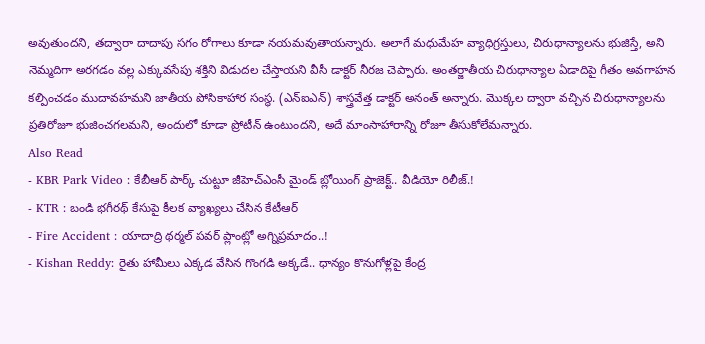అవుతుందని, తద్వారా దాదాపు సగం రోగాలు కూడా నయమవుతాయన్నారు. అలాగే మధుమేహ వ్యాధిగ్రస్తులు, చిరుధాన్యాలను భుజిస్తే, అని నెమ్మదిగా అరగడం వల్ల ఎక్కువసేపు శక్తిని విడుదల చేస్తాయని వీసీ డాక్టర్ నీరజ చెప్పారు. అంతర్జాతీయ చిరుధాన్యాల ఏడాదిపై గీతం అవగాహన కల్పించడం ముదావహమని జాతీయ పోసికాహార సంస్థ. (ఎన్ఐఎన్) శాస్త్రవేత్త డాక్టర్ అనంత్ అన్నారు. మొక్కల ద్వారా వచ్చిన చిరుధాన్యాలను ప్రతిరోజూ భుజించగలమని, అందులో కూడా ప్రోటీన్ ఉంటుందని, అదే మాంసాహారాన్ని రోజూ తీసుకోలేమన్నారు.
Also Read
- KBR Park Video : కేబీఆర్ పార్క్ చుట్టూ జీహెచ్ఎంసీ మైండ్ బ్లోయింగ్ ప్రాజెక్ట్.. వీడియో రిలీజ్.!
- KTR : బండి భగీరథ్ కేసుపై కీలక వ్యాఖ్యలు చేసిన కేటీఆర్
- Fire Accident : యాదాద్రి థర్మల్ పవర్ ప్లాంట్లో అగ్నిప్రమాదం..!
- Kishan Reddy: రైతు హామీలు ఎక్కడ వేసిన గొంగడి అక్కడే.. ధాన్యం కొనుగోళ్లపై కేంద్ర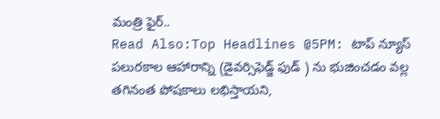మంత్రి ఫైర్..
Read Also:Top Headlines @5PM: టాప్ న్యూస్
పలురకాల ఆహారాన్ని (డైవర్సిఫెడ్జ్ ఫుడ్ ) ను భుజించడం వల్ల తగినంత పోషకాలు లభిస్తాయని,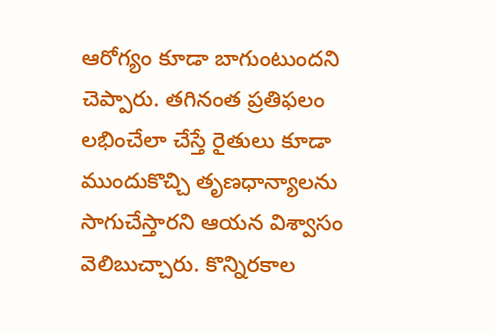ఆరోగ్యం కూడా బాగుంటుందని చెప్పారు. తగినంత ప్రతిఫలం లభించేలా చేస్తే రైతులు కూడా ముందుకొచ్చి తృణధాన్యాలను సాగుచేస్తారని ఆయన విశ్వాసం వెలిబుచ్చారు. కొన్నిరకాల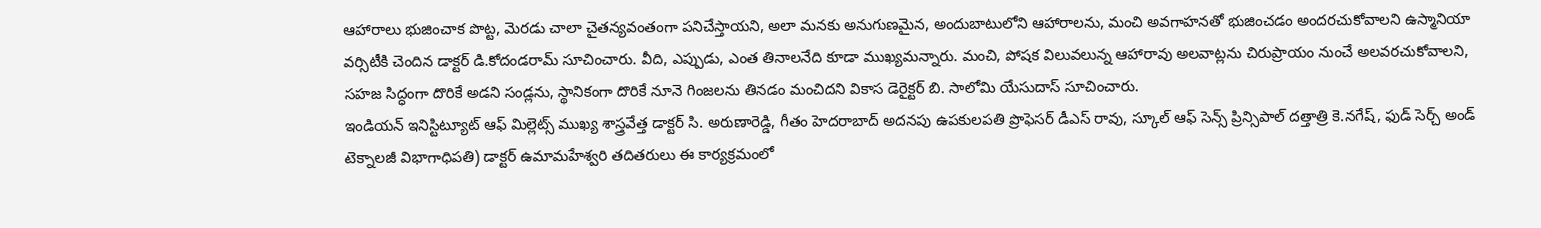ఆహారాలు భుజించాక పొట్ట, మెరడు చాలా చైతన్యవంతంగా పనిచేస్తాయని, అలా మనకు అనుగుణమైన, అందుబాటులోని ఆహారాలను, మంచి అవగాహనతో భుజించడం అందరచుకోవాలని ఉస్మానియా వర్సిటీకి చెందిన డాక్టర్ డి.కోదండరామ్ సూచించారు. వీది, ఎప్పుడు, ఎంత తినాలనేది కూడా ముఖ్యమన్నారు. మంచి, పోషక విలువలున్న ఆహారావు అలవాట్లను చిరుప్రాయం నుంచే అలవరచుకోవాలని, సహజ సిద్ధంగా దొరికే అడని సండ్లను, స్థానికంగా దొరికే నూనె గింజలను తినడం మంచిదని వికాస డెరైక్టర్ బి. సాలోమి యేసుదాస్ సూచించారు.
ఇండియన్ ఇనిస్టిట్యూట్ ఆఫ్ మిల్లెట్స్ ముఖ్య శాస్త్రవేత్త డాక్టర్ సి. అరుణారెడ్డి, గీతం హెదరాబాద్ అదనపు ఉపకులపతి ప్రొఫెసర్ డీఎస్ రావు, స్కూల్ ఆఫ్ సెన్స్ ప్రిన్సిపాల్ దత్తాత్రి కె.నగేష్, ఫుడ్ సెర్చ్ అండ్ టెక్నాలజీ విభాగాధిపతి) డాక్టర్ ఉమామహేశ్వరి తదితరులు ఈ కార్యక్రమంలో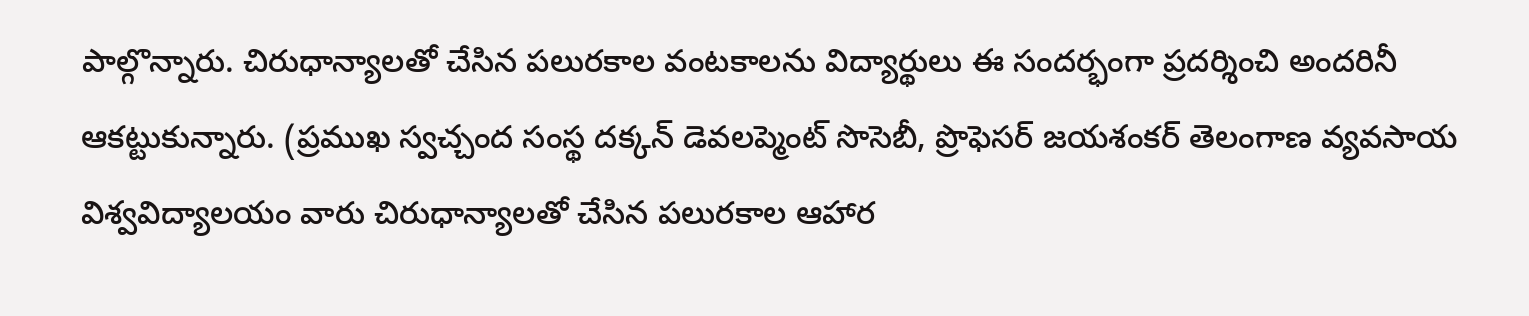పాల్గొన్నారు. చిరుధాన్యాలతో చేసిన పలురకాల వంటకాలను విద్యార్థులు ఈ సందర్భంగా ప్రదర్శించి అందరినీ ఆకట్టుకున్నారు. (ప్రముఖ స్వచ్చంద సంస్థ దక్కన్ డెవలప్మెంట్ సొసెబీ, ప్రొఫెసర్ జయశంకర్ తెలంగాణ వ్యవసాయ విశ్వవిద్యాలయం వారు చిరుధాన్యాలతో చేసిన పలురకాల ఆహార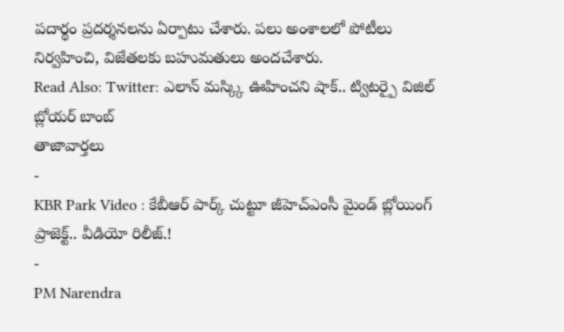పదార్థం ప్రదర్శనలను ఏర్పాటు చేశారు. పలు అంశాలలో పోటీలు నిర్వహించి, విజేతలకు బహుమతులు అందచేశారు.
Read Also: Twitter: ఎలాన్ మస్క్కి ఊహించని షాక్.. ట్విటర్పై విజిల్ బ్లోయర్ బాంబ్
తాజావార్తలు
-
KBR Park Video : కేబీఆర్ పార్క్ చుట్టూ జీహెచ్ఎంసీ మైండ్ బ్లోయింగ్ ప్రాజెక్ట్.. వీడియో రిలీజ్.!
-
PM Narendra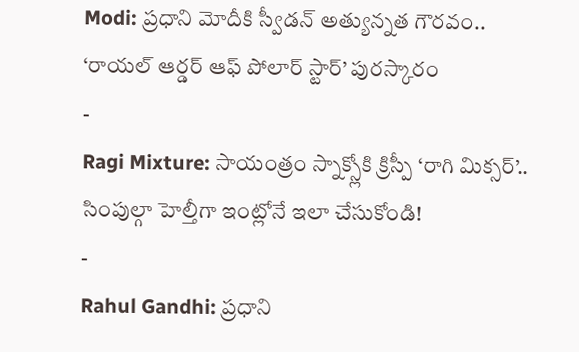Modi: ప్రధాని మోదీకి స్వీడన్ అత్యున్నత గౌరవం.. ‘రాయల్ ఆర్డర్ ఆఫ్ పోలార్ స్టార్’ పురస్కారం
-
Ragi Mixture: సాయంత్రం స్నాక్స్లోకి క్రిస్పీ ‘రాగి మిక్సర్’.. సింపుల్గా హెల్తీగా ఇంట్లోనే ఇలా చేసుకోండి!
-
Rahul Gandhi: ప్రధాని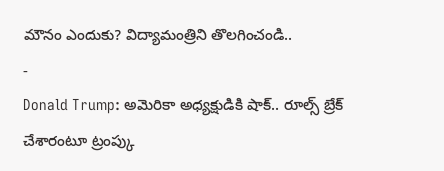మౌనం ఎందుకు? విద్యామంత్రిని తొలగించండి..
-
Donald Trump: అమెరికా అధ్యక్షుడికి షాక్.. రూల్స్ బ్రేక్ చేశారంటూ ట్రంప్కు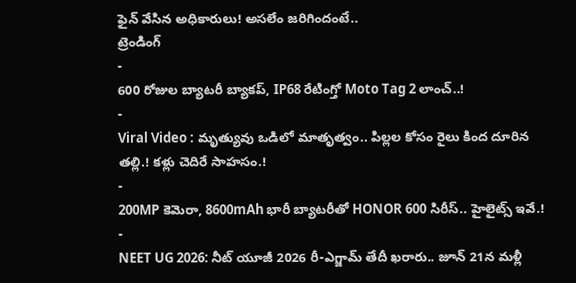ఫైన్ వేసిన అధికారులు! అసలేం జరిగిందంటే..
ట్రెండింగ్
-
600 రోజుల బ్యాటరీ బ్యాకప్, IP68 రేటింగ్తో Moto Tag 2 లాంచ్..!
-
Viral Video : మృత్యువు ఒడిలో మాతృత్వం.. పిల్లల కోసం రైలు కింద దూరిన తల్లి.! కళ్లు చెదిరే సాహసం.!
-
200MP కెమెరా, 8600mAh భారీ బ్యాటరీతో HONOR 600 సిరీస్.. హైలైట్స్ ఇవే.!
-
NEET UG 2026: నీట్ యూజీ 2026 రీ-ఎగ్జామ్ తేదీ ఖరారు.. జూన్ 21న మళ్లీ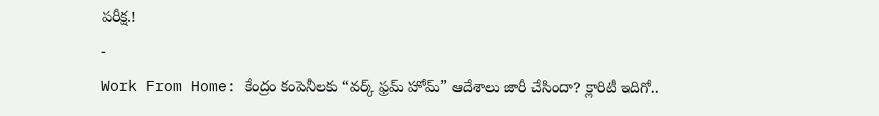పరీక్ష.!
-
Work From Home: కేంద్రం కంపెనీలకు “వర్క్ ఫ్రమ్ హోమ్” ఆదేశాలు జారీ చేసిందా? క్లారిటీ ఇదిగో..